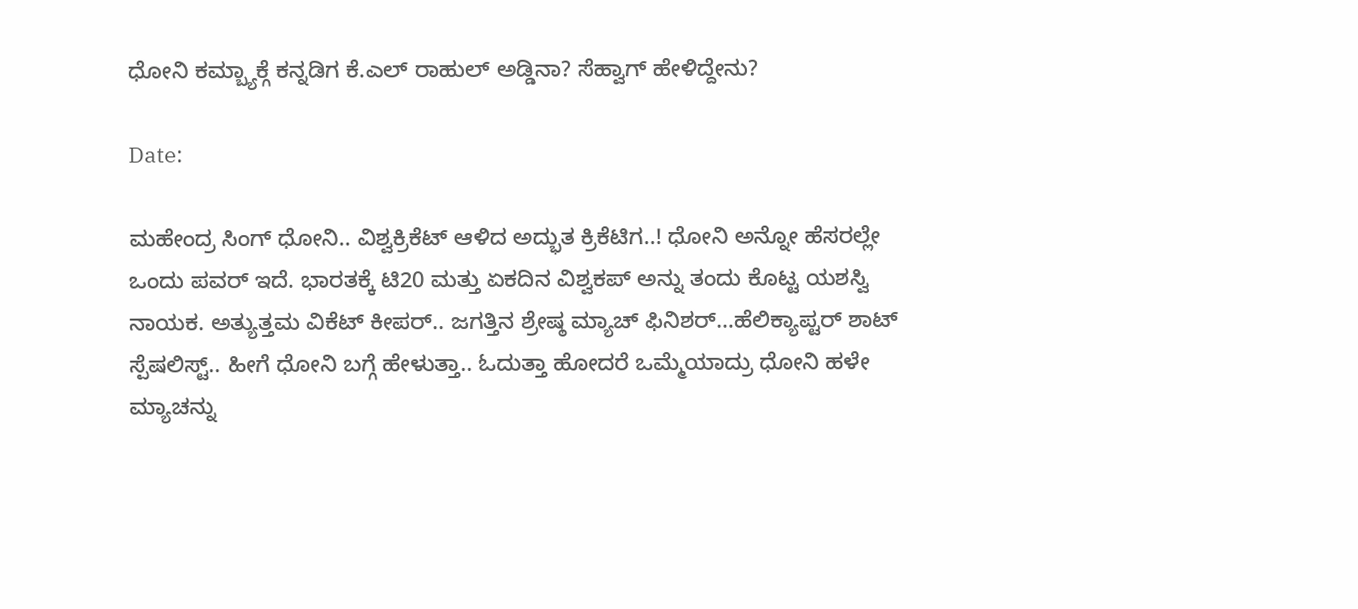ಧೋನಿ ಕಮ್ಬ್ಯಾಕ್ಗೆ ಕನ್ನಡಿಗ ಕೆ.ಎಲ್ ರಾಹುಲ್ ಅಡ್ಡಿನಾ? ಸೆಹ್ವಾಗ್ ಹೇಳಿದ್ದೇನು?

Date:

ಮಹೇಂದ್ರ ಸಿಂಗ್ ಧೋನಿ.. ವಿಶ್ವಕ್ರಿಕೆಟ್ ಆಳಿದ ಅದ್ಭುತ ಕ್ರಿಕೆಟಿಗ..! ಧೋನಿ ಅನ್ನೋ ಹೆಸರಲ್ಲೇ ಒಂದು ಪವರ್ ಇದೆ. ಭಾರತಕ್ಕೆ ಟಿ20 ಮತ್ತು ಏಕದಿನ ವಿಶ್ವಕಪ್ ಅನ್ನು ತಂದು ಕೊಟ್ಟ ಯಶಸ್ವಿ ನಾಯಕ. ಅತ್ಯುತ್ತಮ ವಿಕೆಟ್ ಕೀಪರ್.. ಜಗತ್ತಿನ ಶ್ರೇಷ್ಠ ಮ್ಯಾಚ್ ಫಿನಿಶರ್…ಹೆಲಿಕ್ಯಾಪ್ಟರ್ ಶಾಟ್ ಸ್ಪೆಷಲಿಸ್ಟ್.. ಹೀಗೆ ಧೋನಿ ಬಗ್ಗೆ ಹೇಳುತ್ತಾ.. ಓದುತ್ತಾ ಹೋದರೆ ಒಮ್ಮೆಯಾದ್ರು ಧೋನಿ ಹಳೇ ಮ್ಯಾಚನ್ನು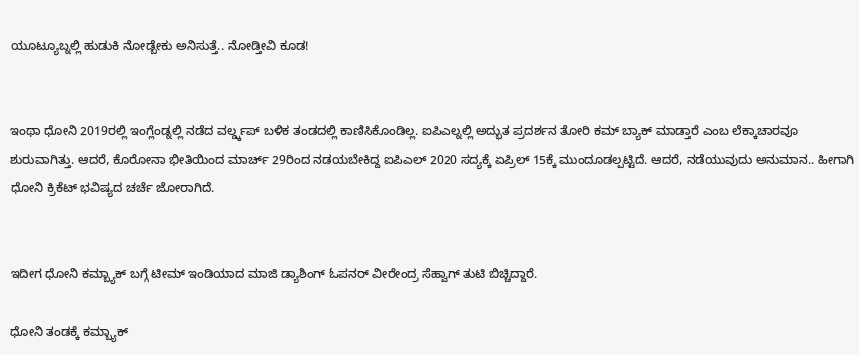ಯೂಟ್ಯೂಬ್ನಲ್ಲಿ ಹುಡುಕಿ ನೋಡ್ಬೇಕು ಅನಿಸುತ್ತೆ.. ನೋಡ್ತೀವಿ ಕೂಡ!


ಇಂಥಾ ಧೋನಿ 2019ರಲ್ಲಿ ಇಂಗ್ಲೆಂಡ್ನಲ್ಲಿ ನಡೆದ ವರ್ಲ್ಡ್ಕಪ್ ಬಳಿಕ ತಂಡದಲ್ಲಿ ಕಾಣಿಸಿಕೊಂಡಿಲ್ಲ. ಐಪಿಎಲ್ನಲ್ಲಿ ಅದ್ಭುತ ಪ್ರದರ್ಶನ ತೋರಿ ಕಮ್ ಬ್ಯಾಕ್ ಮಾಡ್ತಾರೆ ಎಂಬ ಲೆಕ್ಕಾಚಾರವೂ ಶುರುವಾಗಿತ್ತು. ಆದರೆ, ಕೊರೋನಾ ಭೀತಿಯಿಂದ ಮಾರ್ಚ್ 29ರಿಂದ ನಡಯಬೇಕಿದ್ದ ಐಪಿಎಲ್ 2020 ಸದ್ಯಕ್ಕೆ ಏಪ್ರಿಲ್ 15ಕ್ಕೆ ಮುಂದೂಡಲ್ಪಟ್ಟಿದೆ. ಆದರೆ, ನಡೆಯುವುದು ಅನುಮಾನ.. ಹೀಗಾಗಿ ಧೋನಿ ಕ್ರಿಕೆಟ್ ಭವಿಷ್ಯದ ಚರ್ಚೆ ಜೋರಾಗಿದೆ.


ಇದೀಗ ಧೋನಿ ಕಮ್ಬ್ಯಾಕ್ ಬಗ್ಗೆ ಟೀಮ್ ಇಂಡಿಯಾದ ಮಾಜಿ ಡ್ಯಾಶಿಂಗ್ ಓಪನರ್ ವೀರೇಂದ್ರ ಸೆಹ್ವಾಗ್ ತುಟಿ ಬಿಚ್ಚಿದ್ದಾರೆ.

ಧೋನಿ ತಂಡಕ್ಕೆ ಕಮ್ಬ್ಯಾಕ್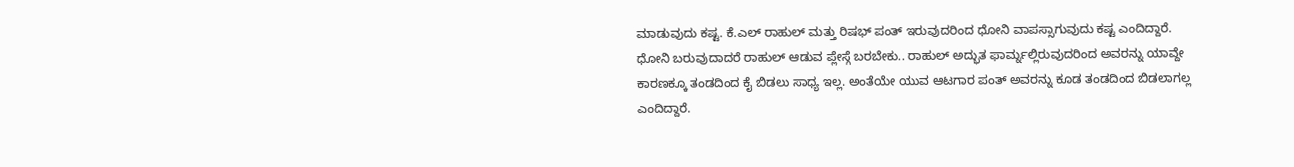ಮಾಡುವುದು ಕಷ್ಟ. ಕೆ.ಎಲ್ ರಾಹುಲ್ ಮತ್ತು ರಿಷಭ್ ಪಂತ್ ಇರುವುದರಿಂದ ಧೋನಿ ವಾಪಸ್ಸಾಗುವುದು ಕಷ್ಟ ಎಂದಿದ್ದಾರೆ. ಧೋನಿ ಬರುವುದಾದರೆ ರಾಹುಲ್ ಆಡುವ ಪ್ಲೇಸ್ಗೆ ಬರಬೇಕು.. ರಾಹುಲ್ ಅದ್ಭುತ ಫಾರ್ಮ್ನಲ್ಲಿರುವುದರಿಂದ ಅವರನ್ನು ಯಾವ್ದೇ ಕಾರಣಕ್ಕೂ ತಂಡದಿಂದ ಕೈ ಬಿಡಲು ಸಾಧ್ಯ ಇಲ್ಲ. ಅಂತೆಯೇ ಯುವ ಆಟಗಾರ ಪಂತ್ ಅವರನ್ನು ಕೂಡ ತಂಡದಿಂದ ಬಿಡಲಾಗಲ್ಲ ಎಂದಿದ್ದಾರೆ.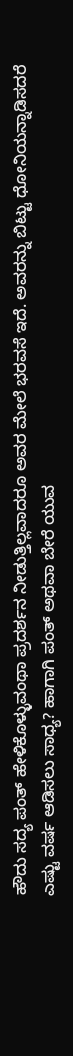ಹೌದು ಸದ್ಯ ಪಂತ್ ಹೇಳಿಕೊಳ್ಳುವಂಥಾ ಪ್ರದರ್ಶನ ನೀಡುತ್ತಿಲ್ಲವಾದರೂ ಅವರ ಮೇಲೆ ಭರವಸೆ ಇದೆ. ಅವರನ್ನು ಬಿಟ್ಟು ಧೋನಿಯನ್ನಾಡಿಸದರೆ ಎಷ್ಟು ವರ್ಷ ಆಡಿಸಲು ಸಾಧ್ಯ? ಹಾಗಾಗಿ ಪಂತ್ ಅಥವಾ ಬೇರೆ ಯುವ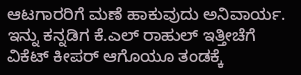ಆಟಗಾರರಿಗೆ ಮಣೆ ಹಾಕುವುದು ಅನಿವಾರ್ಯ. ಇನ್ನು ಕನ್ನಡಿಗ ಕೆ.ಎಲ್ ರಾಹುಲ್ ಇತ್ತೀಚೆಗೆ ವಿಕೆಟ್ ಕೀಪರ್ ಆಗೊಯೂ ತಂಡಕ್ಕೆ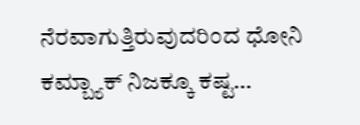ನೆರವಾಗುತ್ತಿರುವುದರಿಂದ ಧೋನಿ ಕಮ್ಬ್ಯಾಕ್ ನಿಜಕ್ಕೂ ಕಷ್ಟ…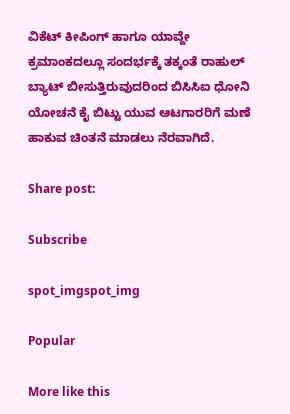ವಿಕೆಟ್ ಕೀಪಿಂಗ್ ಹಾಗೂ ಯಾವ್ದೇ ಕ್ರಮಾಂಕದಲ್ಲೂ ಸಂದರ್ಭಕ್ಕೆ ತಕ್ಕಂತೆ ರಾಹುಲ್ ಬ್ಯಾಟ್ ಬೀಸುತ್ತಿರುವುದರಿಂದ ಬಿಸಿಸಿಐ ಧೋನಿ ಯೋಚನೆ ಕೈ ಬಿಟ್ಟು ಯುವ ಆಟಗಾರರಿಗೆ ಮಣೆ ಹಾಕುವ ಚಿಂತನೆ ಮಾಡಲು ನೆರವಾಗಿದೆ.

Share post:

Subscribe

spot_imgspot_img

Popular

More like this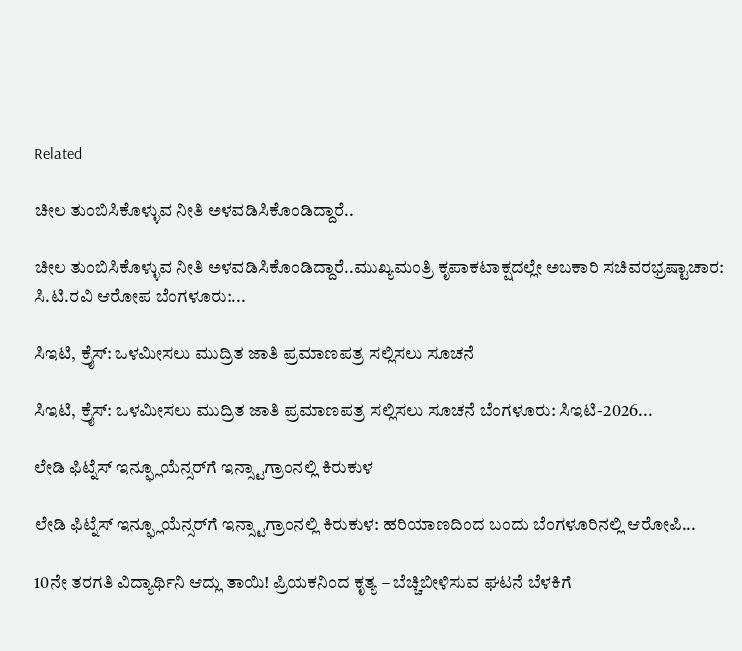Related

ಚೀಲ ತುಂಬಿಸಿಕೊಳ್ಳುವ ನೀತಿ ಅಳವಡಿಸಿಕೊಂಡಿದ್ದಾರೆ..

ಚೀಲ ತುಂಬಿಸಿಕೊಳ್ಳುವ ನೀತಿ ಅಳವಡಿಸಿಕೊಂಡಿದ್ದಾರೆ..ಮುಖ್ಯಮಂತ್ರಿ ಕೃಪಾಕಟಾಕ್ಷದಲ್ಲೇ ಅಬಕಾರಿ ಸಚಿವರಭ್ರಷ್ಟಾಚಾರ: ಸಿ.ಟಿ.ರವಿ ಆರೋಪ ಬೆಂಗಳೂರು:...

ಸಿಇಟಿ, ಕ್ರೈಸ್: ಒಳಮೀಸಲು ಮುದ್ರಿತ ಜಾತಿ ಪ್ರಮಾಣಪತ್ರ ಸಲ್ಲಿಸಲು ಸೂಚನೆ

ಸಿಇಟಿ, ಕ್ರೈಸ್: ಒಳಮೀಸಲು ಮುದ್ರಿತ ಜಾತಿ ಪ್ರಮಾಣಪತ್ರ ಸಲ್ಲಿಸಲು ಸೂಚನೆ ಬೆಂಗಳೂರು: ಸಿಇಟಿ-2026...

ಲೇಡಿ ಫಿಟ್ನೆಸ್ ಇನ್ಫ್ಲೂಯೆನ್ಸರ್‌ಗೆ ಇನ್ಸ್ಟಾಗ್ರಾಂನಲ್ಲಿ ಕಿರುಕುಳ

ಲೇಡಿ ಫಿಟ್ನೆಸ್ ಇನ್ಫ್ಲೂಯೆನ್ಸರ್‌ಗೆ ಇನ್ಸ್ಟಾಗ್ರಾಂನಲ್ಲಿ ಕಿರುಕುಳ: ಹರಿಯಾಣದಿಂದ ಬಂದು ಬೆಂಗಳೂರಿನಲ್ಲಿ ಆರೋಪಿ...

10ನೇ ತರಗತಿ ವಿದ್ಯಾರ್ಥಿನಿ ಆದ್ಲು ತಾಯಿ! ಪ್ರಿಯಕನಿಂದ ಕೃತ್ಯ – ಬೆಚ್ಚಿಬೀಳಿಸುವ ಘಟನೆ ಬೆಳಕಿಗೆ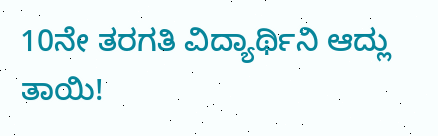10ನೇ ತರಗತಿ ವಿದ್ಯಾರ್ಥಿನಿ ಆದ್ಲು ತಾಯಿ!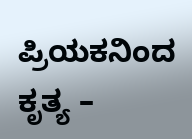ಪ್ರಿಯಕನಿಂದ ಕೃತ್ಯ –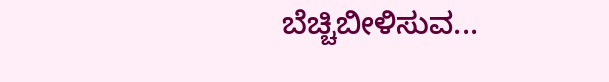ಬೆಚ್ಚಿಬೀಳಿಸುವ...